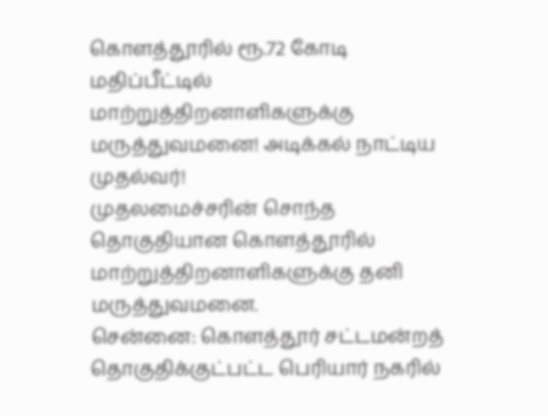கொளத்தூரில் ரூ.72 கோடி மதிப்பீட்டில் மாற்றுத்திறனாளிகளுக்கு மருத்துவமனை! அடிக்கல் நாட்டிய முதல்வர்!
முதலமைச்சரின் சொந்த தொகுதியான கொளத்தூரில் மாற்றுத்திறனாளிகளுக்கு தனி மருத்துவமனை.
சென்னை: கொளத்தூர் சட்டமன்றத் தொகுதிக்குட்பட்ட பெரியார் நகரில்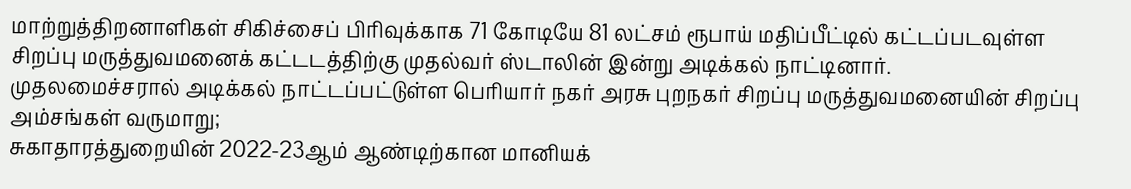மாற்றுத்திறனாளிகள் சிகிச்சைப் பிரிவுக்காக 71 கோடியே 81 லட்சம் ரூபாய் மதிப்பீட்டில் கட்டப்படவுள்ள சிறப்பு மருத்துவமனைக் கட்டடத்திற்கு முதல்வர் ஸ்டாலின் இன்று அடிக்கல் நாட்டினார்.
முதலமைச்சரால் அடிக்கல் நாட்டப்பட்டுள்ள பெரியார் நகர் அரசு புறநகர் சிறப்பு மருத்துவமனையின் சிறப்பு அம்சங்கள் வருமாறு;
சுகாதாரத்துறையின் 2022-23ஆம் ஆண்டிற்கான மானியக்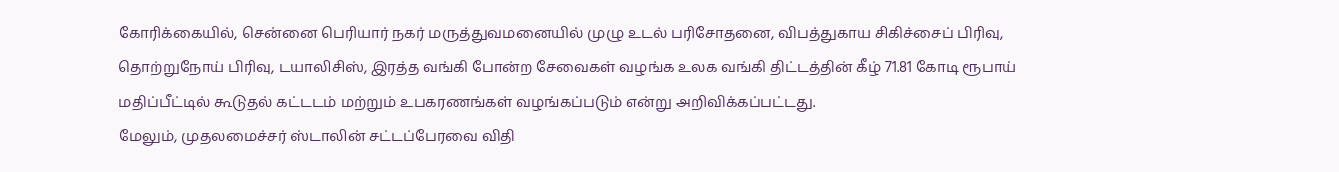கோரிக்கையில், சென்னை பெரியார் நகர் மருத்துவமனையில் முழு உடல் பரிசோதனை, விபத்துகாய சிகிச்சைப் பிரிவு, தொற்றுநோய் பிரிவு, டயாலிசிஸ், இரத்த வங்கி போன்ற சேவைகள் வழங்க உலக வங்கி திட்டத்தின் கீழ் 71.81 கோடி ரூபாய் மதிப்பீட்டில் கூடுதல் கட்டடம் மற்றும் உபகரணங்கள் வழங்கப்படும் என்று அறிவிக்கப்பட்டது.
மேலும், முதலமைச்சர் ஸ்டாலின் சட்டப்பேரவை விதி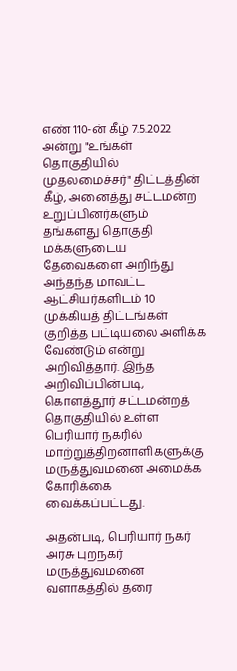எண் 110-ன் கீழ் 7.5.2022 அன்று "உங்கள் தொகுதியில் முதலமைச்சர்" திட்டத்தின் கீழ், அனைத்து சட்டமன்ற உறுப்பினர்களும் தங்களது தொகுதி மக்களுடைய தேவைகளை அறிந்து அந்தந்த மாவட்ட ஆட்சியர்களிடம் 10 முக்கியத் திட்டங்கள் குறித்த பட்டியலை அளிக்க வேண்டும் என்று அறிவித்தார். இந்த அறிவிப்பின்படி, கொளத்தூர் சட்டமன்றத் தொகுதியில் உள்ள பெரியார் நகரில் மாற்றுத்திறனாளிகளுக்கு மருத்துவமனை அமைக்க கோரிக்கை வைக்கப்பட்டது.

அதன்படி, பெரியார் நகர் அரசு புறநகர் மருத்துவமனை வளாகத்தில் தரை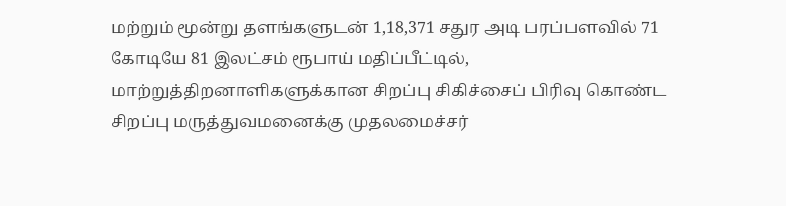மற்றும் மூன்று தளங்களுடன் 1,18,371 சதுர அடி பரப்பளவில் 71 கோடியே 81 இலட்சம் ரூபாய் மதிப்பீட்டில், மாற்றுத்திறனாளிகளுக்கான சிறப்பு சிகிச்சைப் பிரிவு கொண்ட சிறப்பு மருத்துவமனைக்கு முதலமைச்சர்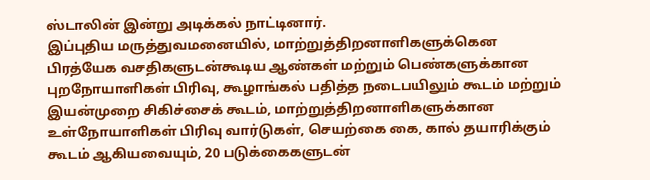ஸ்டாலின் இன்று அடிக்கல் நாட்டினார்.
இப்புதிய மருத்துவமனையில், மாற்றுத்திறனாளிகளுக்கென பிரத்யேக வசதிகளுடன்கூடிய ஆண்கள் மற்றும் பெண்களுக்கான புறநோயாளிகள் பிரிவு, கூழாங்கல் பதித்த நடைபயிலும் கூடம் மற்றும் இயன்முறை சிகிச்சைக் கூடம், மாற்றுத்திறனாளிகளுக்கான உள்நோயாளிகள் பிரிவு வார்டுகள், செயற்கை கை, கால் தயாரிக்கும் கூடம் ஆகியவையும், 20 படுக்கைகளுடன்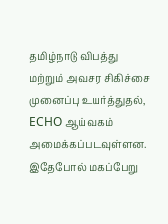தமிழ்நாடு விபத்து மற்றும் அவசர சிகிச்சை முனைப்பு உயர்த்துதல், ECHO ஆய்வகம் அமைக்கப்படவுள்ளன.
இதேபோல் மகப்பேறு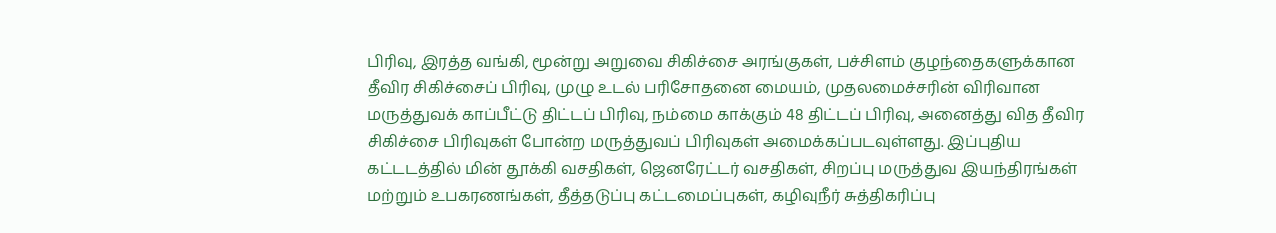பிரிவு, இரத்த வங்கி, மூன்று அறுவை சிகிச்சை அரங்குகள், பச்சிளம் குழந்தைகளுக்கான தீவிர சிகிச்சைப் பிரிவு, முழு உடல் பரிசோதனை மையம், முதலமைச்சரின் விரிவான மருத்துவக் காப்பீட்டு திட்டப் பிரிவு, நம்மை காக்கும் 48 திட்டப் பிரிவு, அனைத்து வித தீவிர சிகிச்சை பிரிவுகள் போன்ற மருத்துவப் பிரிவுகள் அமைக்கப்படவுள்ளது. இப்புதிய கட்டடத்தில் மின் தூக்கி வசதிகள், ஜெனரேட்டர் வசதிகள், சிறப்பு மருத்துவ இயந்திரங்கள் மற்றும் உபகரணங்கள், தீத்தடுப்பு கட்டமைப்புகள், கழிவுநீர் சுத்திகரிப்பு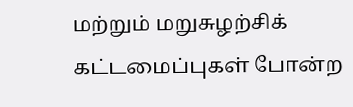மற்றும் மறுசுழற்சிக் கட்டமைப்புகள் போன்ற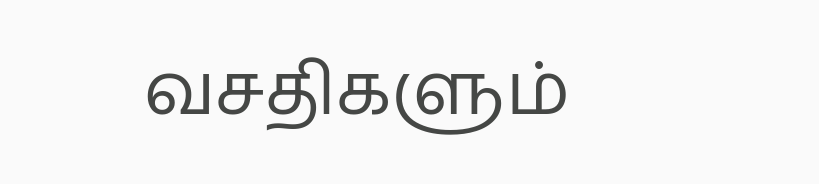வசதிகளும்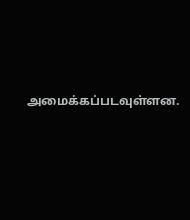அமைக்கப்படவுள்ளன.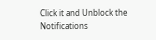Click it and Unblock the Notifications